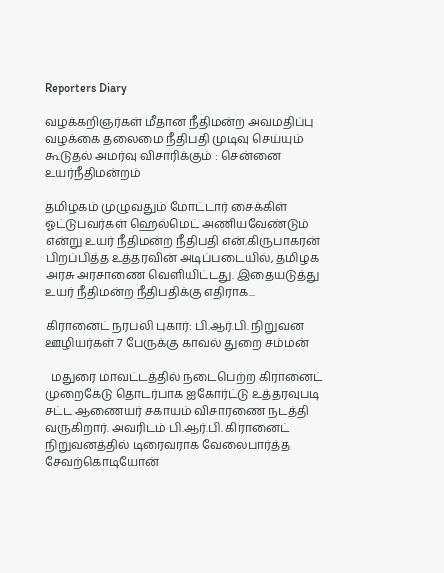Reporters Diary

வழக்கறிஞர்கள் மீதான நீதிமன்ற அவமதிப்பு வழக்கை தலைமை நீதிபதி முடிவு செய்யும் கூடுதல் அமர்வு விசாரிக்கும் : சென்னை உயர்நீதிமன்றம்

தமிழகம் முழுவதும் மோட்டார் சைக்கிள் ஓட்டுபவர்கள் ஹெல்மெட் அணியவேண்டும் என்று உயர் நீதிமன்ற நீதிபதி என்.கிருபாகரன் பிறப்பித்த உத்தரவின் அடிப்படையில், தமிழக அரசு அரசாணை வெளியிட்டது. இதையடுத்து உயர் நீதிமன்ற நீதிபதிக்கு எதிராக...

கிரானைட் நரபலி புகார்: பி.ஆர்.பி. நிறுவன ஊழியர்கள் 7 பேருக்கு காவல் துறை சம்மன்

  மதுரை மாவட்டத்தில் நடைபெற்ற கிரானைட் முறைகேடு தொடர்பாக ஐகோர்ட்டு உத்தரவுபடி சட்ட ஆணையர் சகாயம் விசாரணை நடத்தி வருகிறார். அவரிடம் பி.ஆர்.பி. கிரானைட் நிறுவனத்தில் டிரைவராக வேலைபார்த்த சேவற்கொடியோன்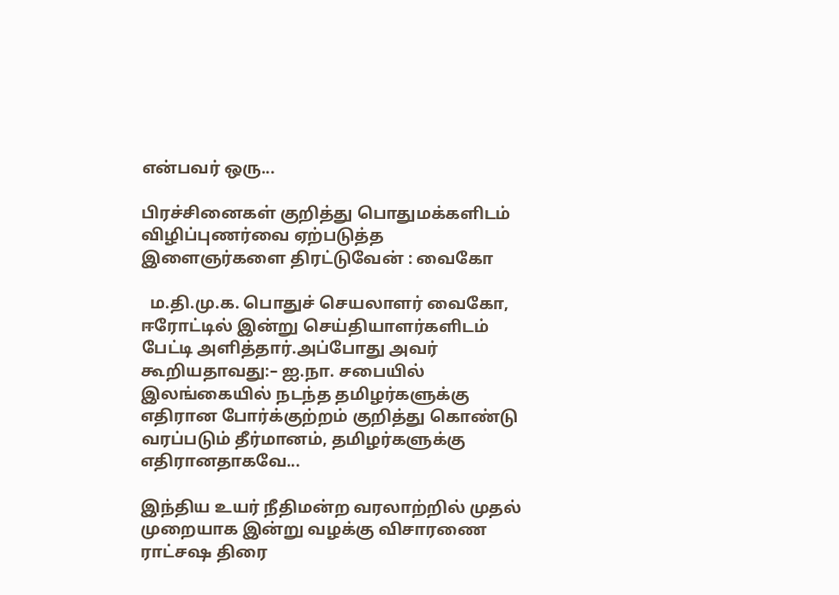என்பவர் ஒரு...

பிரச்சினைகள் குறித்து பொதுமக்களிடம் விழிப்புணர்வை ஏற்படுத்த இளைஞர்களை திரட்டுவேன் : வைகோ

  ம.தி.மு.க. பொதுச் செயலாளர் வைகோ, ஈரோட்டில் இன்று செய்தியாளர்களிடம் பேட்டி அளித்தார்.அப்போது அவர் கூறியதாவது:– ஐ.நா. சபையில் இலங்கையில் நடந்த தமிழர்களுக்கு எதிரான போர்க்குற்றம் குறித்து கொண்டு வரப்படும் தீர்மானம், தமிழர்களுக்கு எதிரானதாகவே...

இந்திய உயர் நீதிமன்ற வரலாற்றில் முதல் முறையாக இன்று வழக்கு விசாரணை ராட்சஷ திரை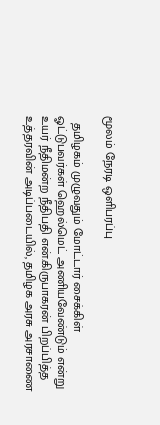மூலம் நேரடி ஒளிபரப்பு

  தமிழகம் முழுவதும் மோட்டார் சைக்கிள் ஓட்டுபவர்கள் ஹெல்மெட் அணியவேண்டும் என்று உயர் நீதிமன்ற நீதிபதி என்.கிருபாகரன் பிறப்பித்த உத்தரவின் அடிப்படையில், தமிழக அரசு அரசாணை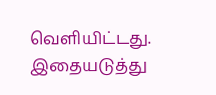வெளியிட்டது. இதையடுத்து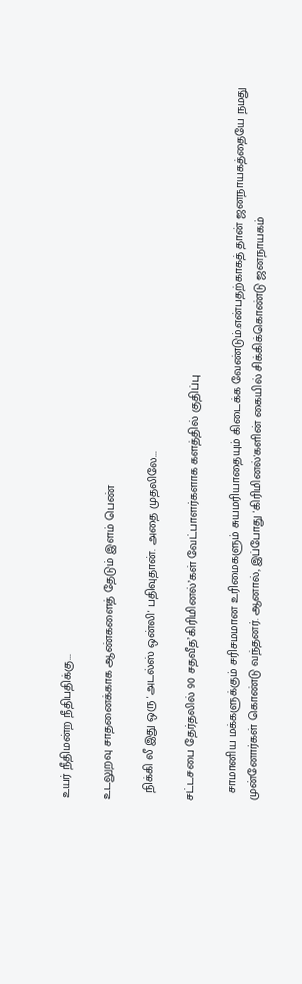உயர் நீதிமன்ற நீதிபதிக்கு...

உடலுறவு சாதனைக்காக ஆண்களைத் தேடும் இளம் பெண்

  நிக்கி லீ இது ஒரு 'அடல்ஸ் ஒன்லி' பதிவுதான். அதை முதலிலே...

சட்டசபை தேர்தலில் 90 சதவீத’கிரிமினல்’கள் வேட்பாளர்களாக களத்தில் குதிப்பு

  சாமானிய மக்களுக்கும் சரிசமமான உரிமைகளும் சுயமரியாதையும் கிடைக்க வேண்டும்.என்பதற்காகத் தான் ஜனநாயகத்தையே நமது முன்னோர்கள் கொண்டு வந்தனர். ஆனால், இப்போது 'கிரிமினல்'களின் கையில் சிக்கிக்கொண்டு ஜனநாயகம்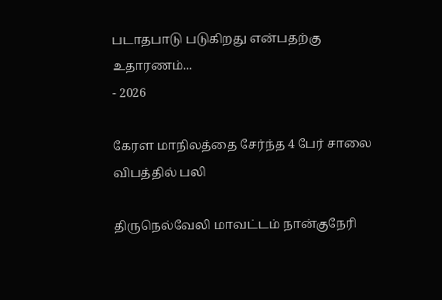படாதபாடு படுகிறது என்பதற்கு உதாரணம்...
- 2026

கேரள மாநிலத்தை சேர்ந்த 4 பேர் சாலை விபத்தில் பலி

திருநெல்வேலி மாவட்டம் நான்குநேரி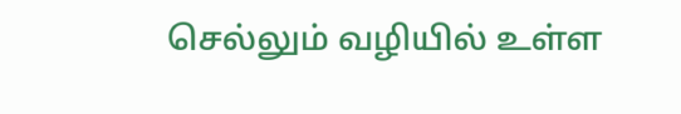செல்லும் வழியில் உள்ள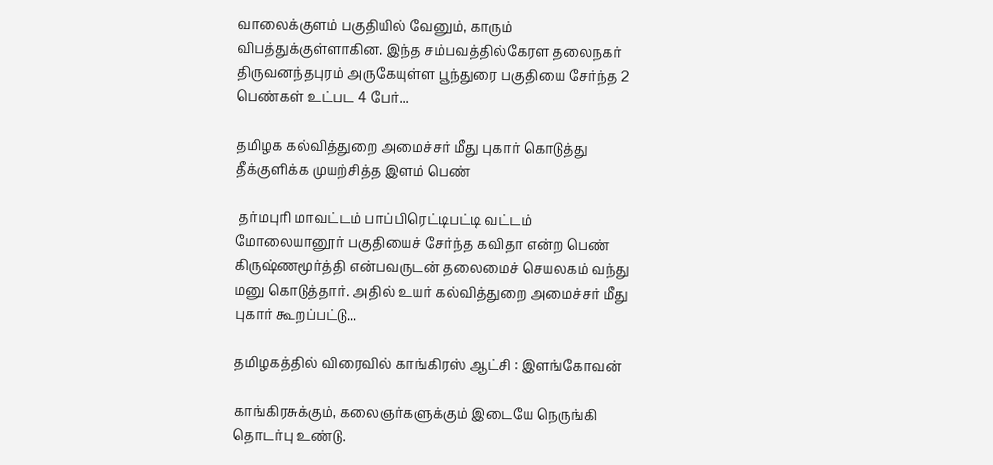வாலைக்குளம் பகுதியில் வேனும், காரும் விபத்துக்குள்ளாகின. இந்த சம்பவத்தில்கேரள தலைநகர் திருவனந்தபுரம் அருகேயுள்ள பூந்துரை பகுதியை சேர்ந்த 2 பெண்கள் உட்பட 4 பேர்...

தமிழக கல்வித்துறை அமைச்சர் மீது புகார் கொடுத்து தீக்குளிக்க முயற்சித்த இளம் பெண்

 தர்மபுரி மாவட்டம் பாப்பிரெட்டிபட்டி வட்டம் மோலையானூர் பகுதியைச் சேர்ந்த கவிதா என்ற பெண் கிருஷ்ணமூர்த்தி என்பவருடன் தலைமைச் செயலகம் வந்து மனு கொடுத்தார். அதில் உயர் கல்வித்துறை அமைச்சர் மீது புகார் கூறப்பட்டு...

தமிழகத்தில் விரைவில் காங்கிரஸ் ஆட்சி : இளங்கோவன்

காங்கிரசுக்கும், கலைஞர்களுக்கும் இடையே நெருங்கி தொடர்பு உண்டு.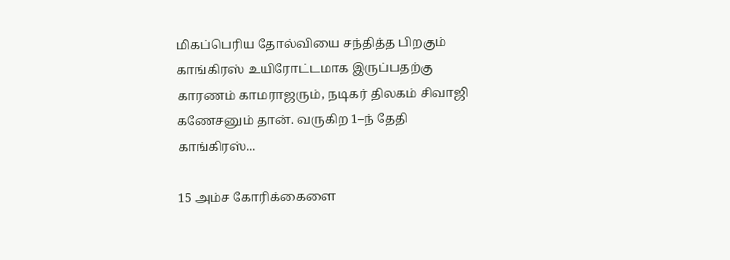மிகப்பெரிய தோல்வியை சந்தித்த பிறகும் காங்கிரஸ் உயிரோட்டமாக இருப்பதற்கு காரணம் காமராஜரும், நடிகர் திலகம் சிவாஜி கணேசனும் தான். வருகிற 1–ந் தேதி காங்கிரஸ்...

15 அம்ச கோரிக்கைளை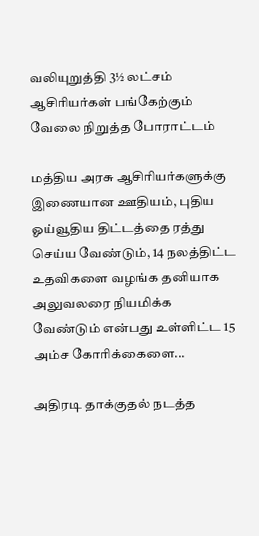வலியுறுத்தி 3½ லட்சம் ஆசிரியர்கள் பங்கேற்கும் வேலை நிறுத்த போராட்டம்

மத்திய அரசு ஆசிரியர்களுக்கு இணையான ஊதியம், புதிய ஓய்வூதிய திட்டத்தை ரத்து செய்ய வேண்டும், 14 நலத்திட்ட உதவிகளை வழங்க தனியாக அலுவலரை நியமிக்க வேண்டும் என்பது உள்ளிட்ட 15 அம்ச கோரிக்கைளை...

அதிரடி தாக்குதல் நடத்த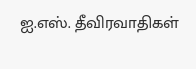ஐ.எஸ். தீவிரவாதிகள்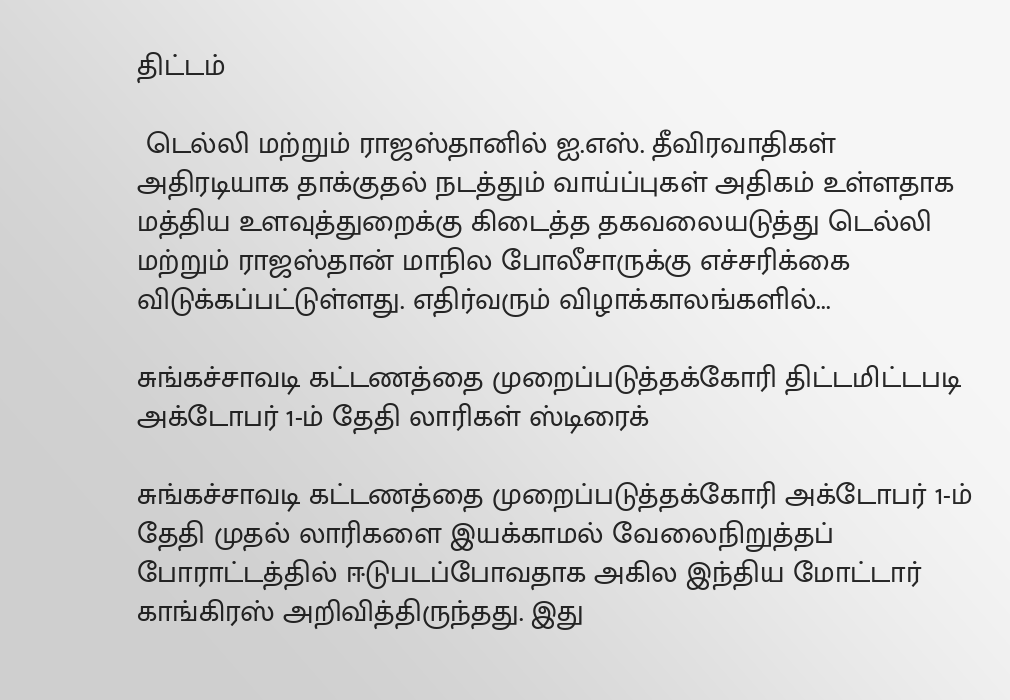திட்டம்

 டெல்லி மற்றும் ராஜஸ்தானில் ஐ.எஸ். தீவிரவாதிகள் அதிரடியாக தாக்குதல் நடத்தும் வாய்ப்புகள் அதிகம் உள்ளதாக மத்திய உளவுத்துறைக்கு கிடைத்த தகவலையடுத்து டெல்லி மற்றும் ராஜஸ்தான் மாநில போலீசாருக்கு எச்சரிக்கை விடுக்கப்பட்டுள்ளது. எதிர்வரும் விழாக்காலங்களில்...

சுங்கச்சாவடி கட்டணத்தை முறைப்படுத்தக்கோரி திட்டமிட்டபடி அக்டோபர் 1-ம் தேதி லாரிகள் ஸ்டிரைக்

சுங்கச்சாவடி கட்டணத்தை முறைப்படுத்தக்கோரி அக்டோபர் 1-ம் தேதி முதல் லாரிகளை இயக்காமல் வேலைநிறுத்தப் போராட்டத்தில் ஈடுபடப்போவதாக அகில இந்திய மோட்டார் காங்கிரஸ் அறிவித்திருந்தது. இது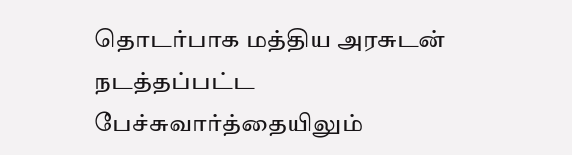தொடர்பாக மத்திய அரசுடன் நடத்தப்பட்ட பேச்சுவார்த்தையிலும்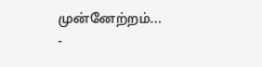முன்னேற்றம்...
-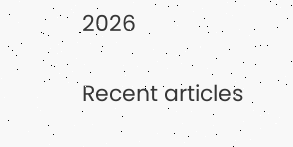2026

Recent articles